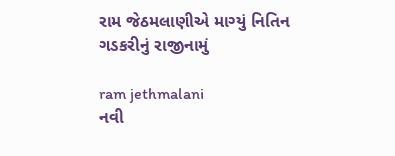રામ જેઠમલાણીએ માગ્યું નિતિન ગડકરીનું રાજીનામું

ram jethmalani
નવી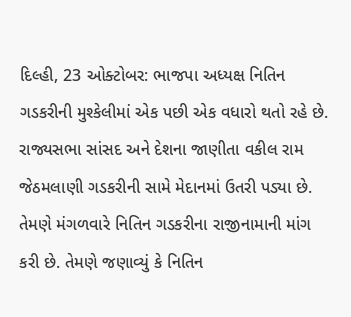દિલ્હી, 23 ઓક્ટોબર: ભાજપા અધ્યક્ષ નિતિન ગડકરીની મુશ્કેલીમાં એક પછી એક વધારો થતો રહે છે. રાજ્યસભા સાંસદ અને દેશના જાણીતા વકીલ રામ જેઠમલાણી ગડકરીની સામે મેદાનમાં ઉતરી પડ્યા છે. તેમણે મંગળવારે નિતિન ગડકરીના રાજીનામાની માંગ કરી છે. તેમણે જણાવ્યું કે નિતિન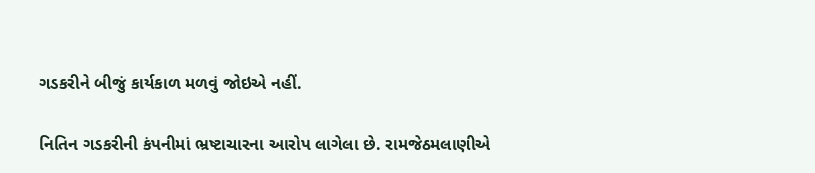ગડકરીને બીજું કાર્યકાળ મળવું જોઇએ નહીં.

નિતિન ગડકરીની કંપનીમાં ભ્રષ્ટાચારના આરોપ લાગેલા છે. રામજેઠમલાણીએ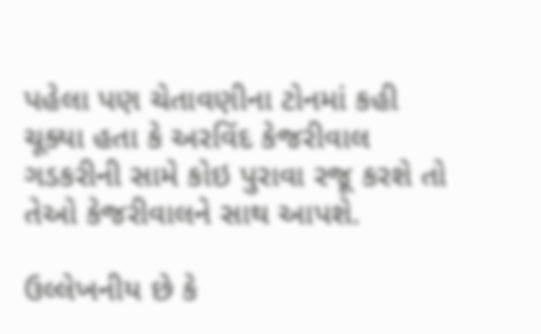પહેલા પણ ચેતાવણીના ટોનમાં કહી ચૂક્યા હતા કે અરવિંદ કેજરીવાલ ગડકરીની સામે કોઇ પુરાવા રજૂ કરશે તો તેઓ કેજરીવાલને સાથ આપશે.

ઉલ્લેખનીય છે કે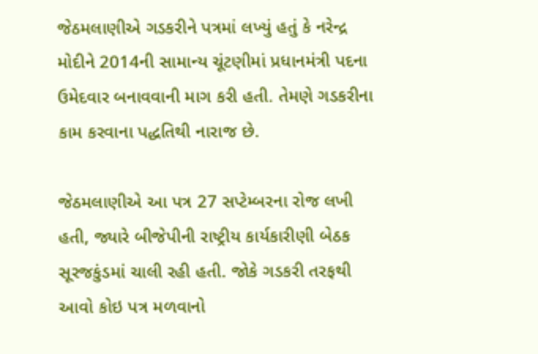જેઠમલાણીએ ગડકરીને પત્રમાં લખ્યું હતું કે નરેન્દ્ર મોદીને 2014ની સામાન્ય ચૂંટણીમાં પ્રધાનમંત્રી પદના ઉમેદવાર બનાવવાની માગ કરી હતી. તેમણે ગડકરીના કામ કરવાના પદ્ધતિથી નારાજ છે.

જેઠમલાણીએ આ પત્ર 27 સપ્ટેમ્બરના રોજ લખી હતી, જ્યારે બીજેપીની રાષ્ટ્રીય કાર્યકારીણી બેઠક સૂરજકુંડમાં ચાલી રહી હતી. જોકે ગડકરી તરફથી આવો કોઇ પત્ર મળવાનો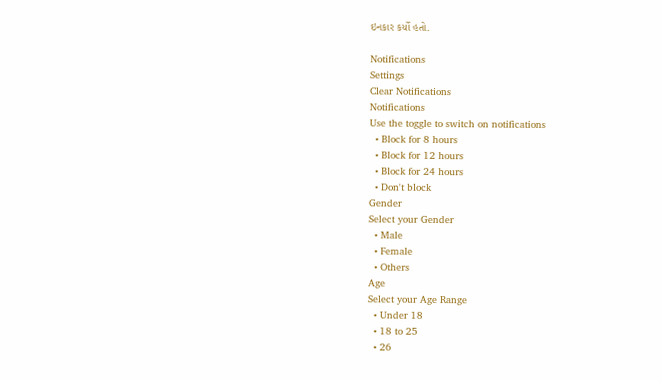ઇનકાર કર્યો હતો.

Notifications
Settings
Clear Notifications
Notifications
Use the toggle to switch on notifications
  • Block for 8 hours
  • Block for 12 hours
  • Block for 24 hours
  • Don't block
Gender
Select your Gender
  • Male
  • Female
  • Others
Age
Select your Age Range
  • Under 18
  • 18 to 25
  • 26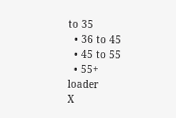to 35
  • 36 to 45
  • 45 to 55
  • 55+
loader
X